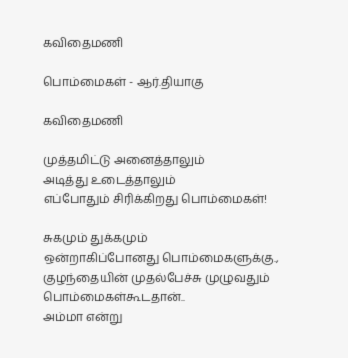கவிதைமணி

பொம்மைகள் - ஆர்.தியாகு

கவிதைமணி

முத்தமிட்டு அனைத்தாலும்
அடித்து உடைத்தாலும்
எப்போதும் சிரிக்கிறது பொம்மைகள்!

சுகமும் துக்கமும்
ஒன்றாகிப்போனது பொம்மைகளுக்கு.,
குழந்தையின் முதல்பேச்சு முழுவதும்
பொம்மைகள்கூடதான்..
அம்மா என்று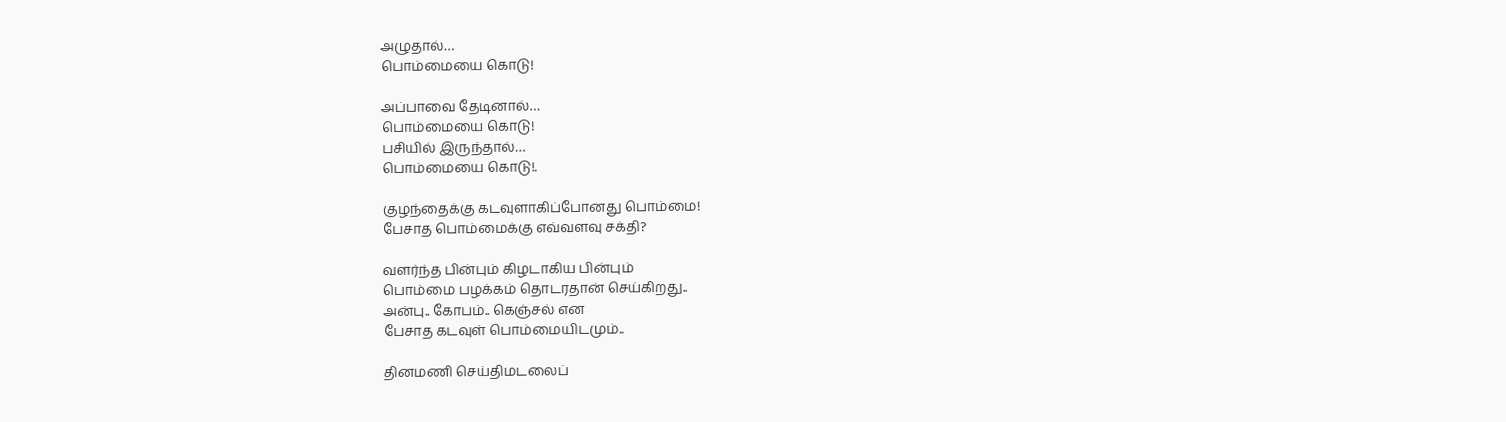அழுதால்…
பொம்மையை கொடு!

அப்பாவை தேடினால்…
பொம்மையை கொடு!
பசியில் இருந்தால்…
பொம்மையை கொடு!.

குழந்தைக்கு கடவுளாகிப்போனது பொம்மை!
பேசாத பொம்மைக்கு எவ்வளவு சக்தி?

வளர்ந்த பின்பும் கிழடாகிய பின்பும்
பொம்மை பழக்கம் தொடரதான் செய்கிறது..
அன்பு.. கோபம்.. கெஞ்சல் என
பேசாத‌ கடவுள் பொம்மையிடமும்..

தினமணி செய்திமடலைப்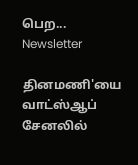பெற... Newsletter

தினமணி'யை வாட்ஸ்ஆப் சேனலில்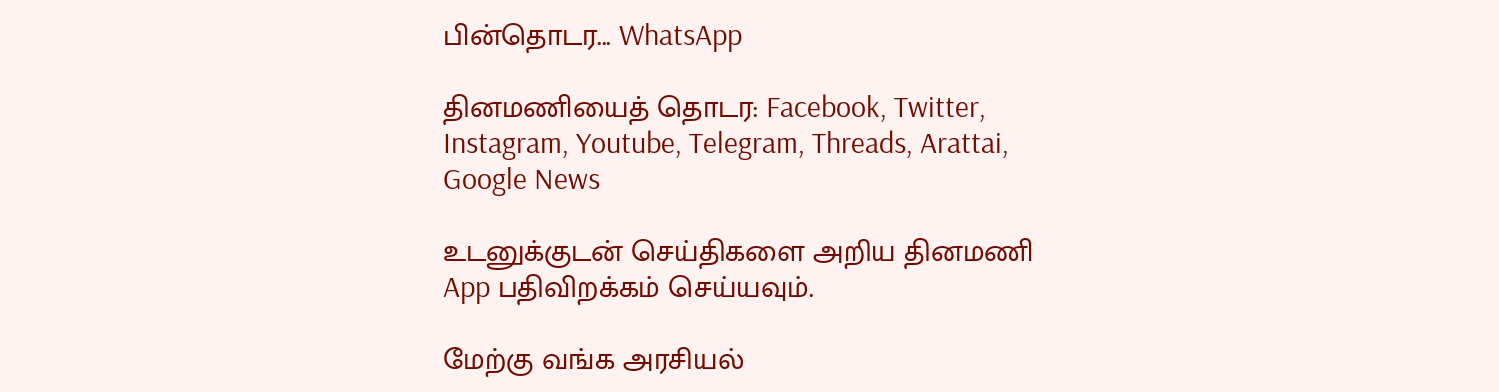பின்தொடர... WhatsApp

தினமணியைத் தொடர: Facebook, Twitter, Instagram, Youtube, Telegram, Threads, Arattai, Google News

உடனுக்குடன் செய்திகளை அறிய தினமணி App பதிவிறக்கம் செய்யவும்.

மேற்கு வங்க அரசியல்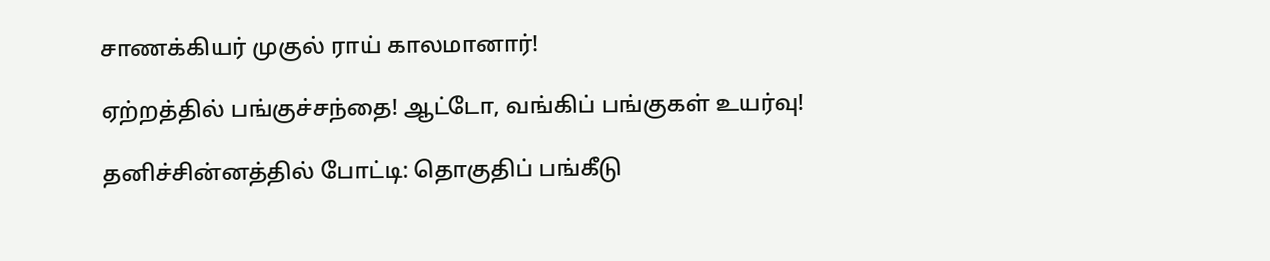சாணக்கியர் முகுல் ராய் காலமானார்!

ஏற்றத்தில் பங்குச்சந்தை! ஆட்டோ, வங்கிப் பங்குகள் உயர்வு!

தனிச்சின்னத்தில் போட்டி: தொகுதிப் பங்கீடு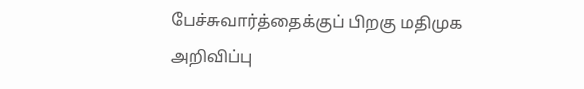பேச்சுவார்த்தைக்குப் பிறகு மதிமுக அறிவிப்பு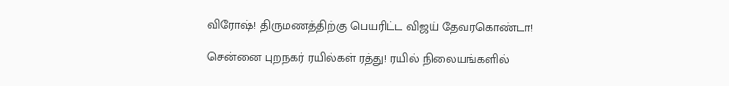விரோஷ்! திருமணத்திற்கு பெயரிட்ட விஜய் தேவரகொண்டா!

சென்னை புறநகர் ரயில்கள் ரத்து! ரயில் நிலையங்களில்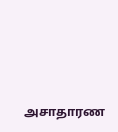அசாதாரண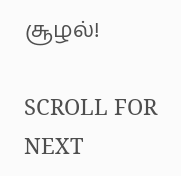சூழல்!

SCROLL FOR NEXT